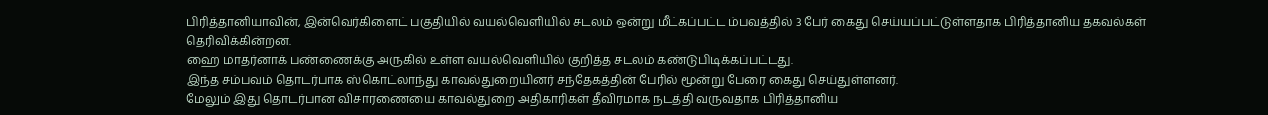பிரித்தானியாவின், இன்வெர்கிளைட் பகுதியில் வயல்வெளியில் சடலம் ஒன்று மீட்கப்பட்ட ம்பவத்தில் 3 பேர் கைது செய்யப்பட்டுள்ளதாக பிரித்தானிய தகவல்கள் தெரிவிக்கின்றன.
ஹை மாதர்னாக் பண்ணைக்கு அருகில் உள்ள வயல்வெளியில் குறித்த சடலம் கண்டுபிடிக்கப்பட்டது.
இந்த சம்பவம் தொடர்பாக ஸ்கொட்லாந்து காவல்துறையினர் சந்தேகத்தின் பேரில் மூன்று பேரை கைது செய்துள்ளனர்.
மேலும் இது தொடர்பான விசாரணையை காவல்துறை அதிகாரிகள் தீவிரமாக நடத்தி வருவதாக பிரித்தானிய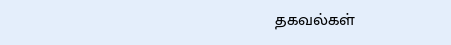தகவல்கள்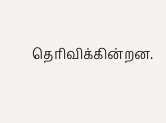தெரிவிக்கின்றன.